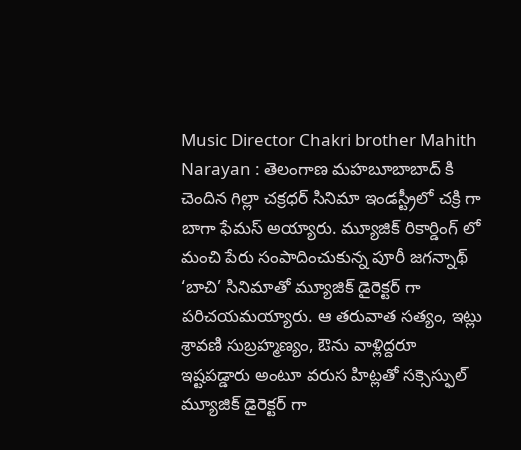Music Director Chakri brother Mahith Narayan : తెలంగాణ మహబూబాబాద్ కి చెందిన గిల్లా చక్రధర్ సినిమా ఇండస్ట్రీలో చక్రి గా బాగా ఫేమస్ అయ్యారు. మ్యూజిక్ రికార్డింగ్ లో మంచి పేరు సంపాదించుకున్న పూరీ జగన్నాథ్ ‘బాచి’ సినిమాతో మ్యూజిక్ డైరెక్టర్ గా పరిచయమయ్యారు. ఆ తరువాత సత్యం, ఇట్లు శ్రావణి సుబ్రహ్మణ్యం, ఔను వాళ్లిద్దరూ ఇష్టపడ్డారు అంటూ వరుస హిట్లతో సక్సెస్ఫుల్ మ్యూజిక్ డైరెక్టర్ గా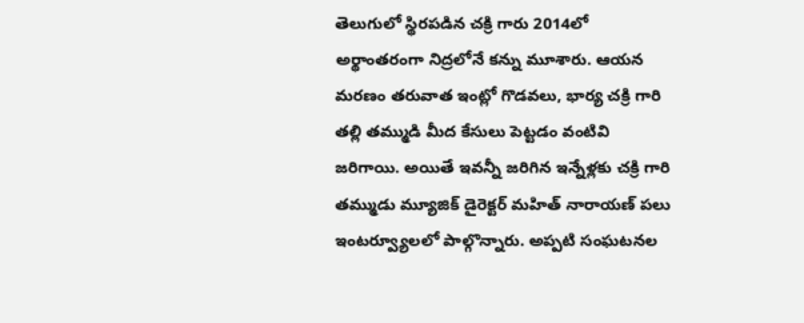తెలుగులో స్థిరపడిన చక్రి గారు 2014లో అర్థాంతరంగా నిద్రలోనే కన్ను మూశారు. ఆయన మరణం తరువాత ఇంట్లో గొడవలు, భార్య చక్రి గారి తల్లి తమ్ముడి మీద కేసులు పెట్టడం వంటివి జరిగాయి. అయితే ఇవన్నీ జరిగిన ఇన్నేళ్లకు చక్రి గారి తమ్ముడు మ్యూజిక్ డైరెక్టర్ మహిత్ నారాయణ్ పలు ఇంటర్వ్యూలలో పాల్గొన్నారు. అప్పటి సంఘటనల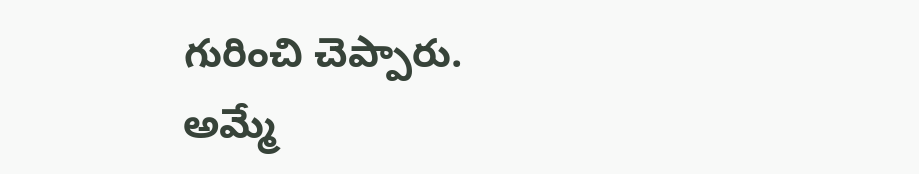గురించి చెప్పారు.
అమ్మే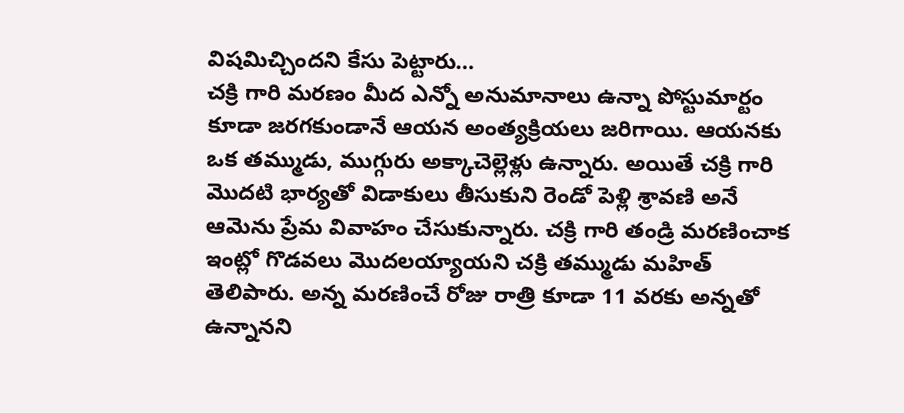విషమిచ్చిందని కేసు పెట్టారు…
చక్రి గారి మరణం మీద ఎన్నో అనుమానాలు ఉన్నా పోస్టుమార్టం కూడా జరగకుండానే ఆయన అంత్యక్రియలు జరిగాయి. ఆయనకు ఒక తమ్ముడు, ముగ్గురు అక్కాచెల్లెళ్లు ఉన్నారు. అయితే చక్రి గారి మొదటి భార్యతో విడాకులు తీసుకుని రెండో పెళ్లి శ్రావణి అనే ఆమెను ప్రేమ వివాహం చేసుకున్నారు. చక్రి గారి తండ్రి మరణించాక ఇంట్లో గొడవలు మొదలయ్యాయని చక్రి తమ్ముడు మహిత్ తెలిపారు. అన్న మరణించే రోజు రాత్రి కూడా 11 వరకు అన్నతో ఉన్నానని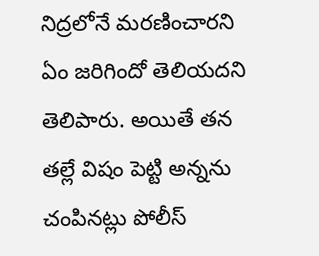నిద్రలోనే మరణించారని ఏం జరిగిందో తెలియదని తెలిపారు. అయితే తన తల్లే విషం పెట్టి అన్నను చంపినట్లు పోలీస్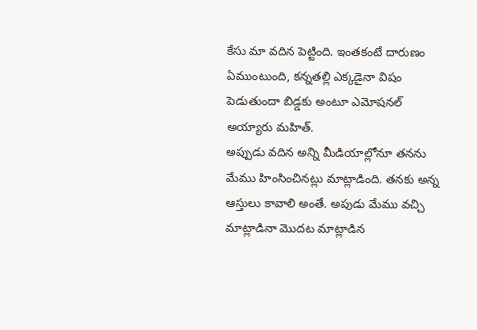కేసు మా వదిన పెట్టింది. ఇంతకంటే దారుణం ఏముంటుంది, కన్నతల్లి ఎక్కడైనా విషం పెడుతుందా బిడ్డకు అంటూ ఎమోషనల్ అయ్యారు మహిత్.
అప్పుడు వదిన అన్ని మీడియాల్లోనూ తనను మేము హింసించినట్లు మాట్లాడింది. తనకు అన్న ఆస్తులు కావాలి అంతే. అపుడు మేము వచ్చి మాట్లాడినా మొదట మాట్లాడిన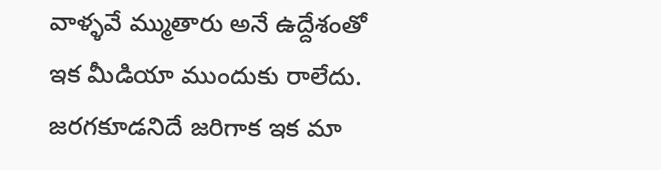వాళ్ళవే మ్ముతారు అనే ఉద్దేశంతో ఇక మీడియా ముందుకు రాలేదు. జరగకూడనిదే జరిగాక ఇక మా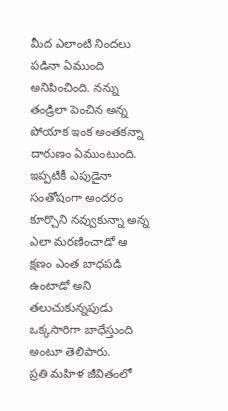మీద ఎలాంటి నిందలు పడినా ఏముంది అనిపించింది. నన్ను తండ్రిలా పెంచిన అన్న పోయాక ఇంక అంతకన్నా దారుణం ఏముంటుంది. ఇప్పటికీ ఎపుడైనా సంతోషంగా అందరం కూర్చొని నవ్వుకున్నా అన్న ఎలా మరణించాడో ఆ క్షణం ఎంత బాధపడి ఉంటాడో అని తలుచుకున్నపుడు ఒక్కసారిగా బాధేస్తుంది అంటూ తెలిపారు.
ప్రతి మహిళ జీవితంలో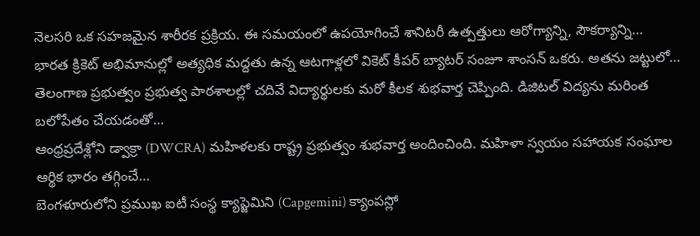నెలసరి ఒక సహజమైన శారీరక ప్రక్రియ. ఈ సమయంలో ఉపయోగించే శానిటరీ ఉత్పత్తులు ఆరోగ్యాన్ని, సౌకర్యాన్ని…
భారత క్రికెట్ అభిమానుల్లో అత్యధిక మద్దతు ఉన్న ఆటగాళ్లలో వికెట్ కీపర్ బ్యాటర్ సంజూ శాంసన్ ఒకరు. అతను జట్టులో…
తెలంగాణ ప్రభుత్వం ప్రభుత్వ పాఠశాలల్లో చదివే విద్యార్థులకు మరో కీలక శుభవార్త చెప్పింది. డిజిటల్ విద్యను మరింత బలోపేతం చేయడంతో…
ఆంధ్రప్రదేశ్లోని డ్వాక్రా (DWCRA) మహిళలకు రాష్ట్ర ప్రభుత్వం శుభవార్త అందించింది. మహిళా స్వయం సహాయక సంఘాల ఆర్థిక భారం తగ్గించే…
బెంగళూరులోని ప్రముఖ ఐటీ సంస్థ క్యాప్జెమిని (Capgemini) క్యాంపస్లో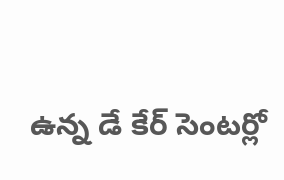ఉన్న డే కేర్ సెంటర్లో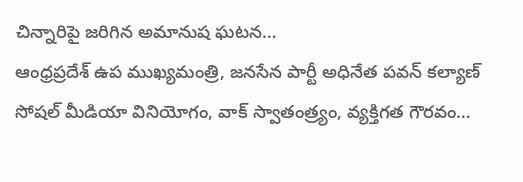చిన్నారిపై జరిగిన అమానుష ఘటన…
ఆంధ్రప్రదేశ్ ఉప ముఖ్యమంత్రి, జనసేన పార్టీ అధినేత పవన్ కల్యాణ్ సోషల్ మీడియా వినియోగం, వాక్ స్వాతంత్ర్యం, వ్యక్తిగత గౌరవం…